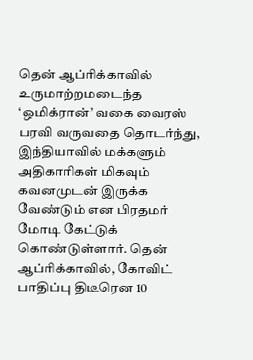தென் ஆப்ரிக்காவில் உருமாற்றமடைந்த ‘ஒமிக்ரான்’ வகை வைரஸ் பரவி வருவதை தொடர்ந்து, இந்தியாவில் மக்களும் அதிகாரிகள் மிகவும் கவனமுடன் இருக்க வேண்டும் என பிரதமர் மோடி கேட்டுக் கொண்டுள்ளார். தென் ஆப்ரிக்காவில், கோவிட் பாதிப்பு திடீரென 10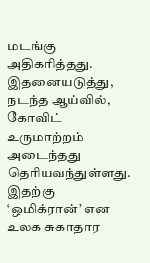மடங்கு அதிகரித்தது. இதனையடுத்து, நடந்த ஆய்வில், கோவிட் உருமாற்றம் அடைந்தது தெரியவந்துள்ளது. இதற்கு ‘ஒமிக்ரான்’ என உலக சுகாதார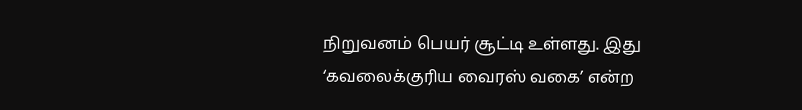நிறுவனம் பெயர் சூட்டி உள்ளது. இது ‘கவலைக்குரிய வைரஸ் வகை’ என்ற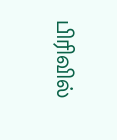பிரிவில்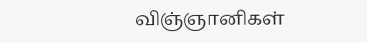விஞ்ஞானிகள்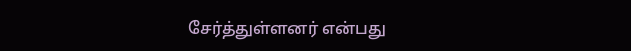சேர்த்துள்ளனர் என்பது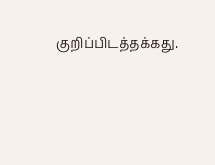குறிப்பிடத்தக்கது.